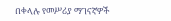በቀላሉ የመሥሪያ ማገናኛዎች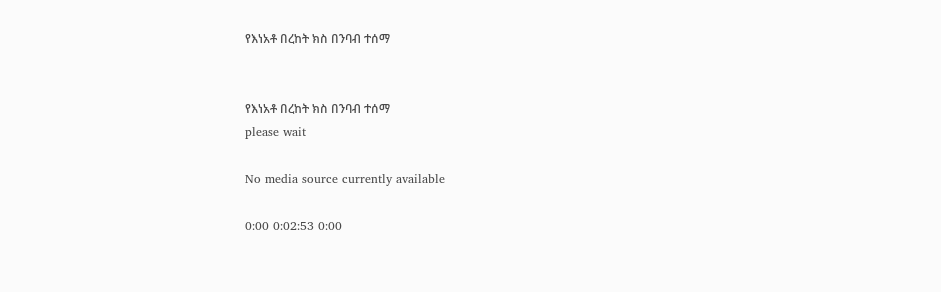የእነአቶ በረከት ክስ በንባብ ተሰማ


የእነአቶ በረከት ክስ በንባብ ተሰማ
please wait

No media source currently available

0:00 0:02:53 0:00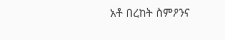አቶ በረከት ስምዖንና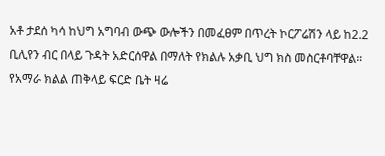አቶ ታደሰ ካሳ ከህግ አግባብ ውጭ ውሎችን በመፈፀም በጥረት ኮርፖሬሽን ላይ ከ2.2 ቢሊየን ብር በላይ ጉዳት አድርሰዋል በማለት የክልሉ አቃቢ ህግ ክስ መስርቶባቸዋል። የአማራ ክልል ጠቅላይ ፍርድ ቤት ዛሬ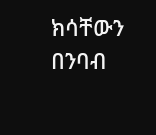ክሳቸውን በንባብ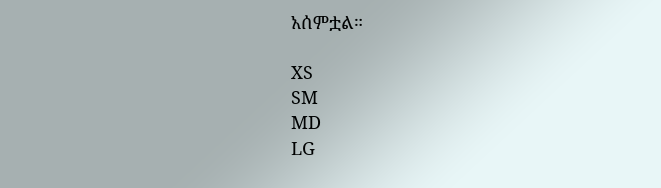አሰምቷል።

XS
SM
MD
LG